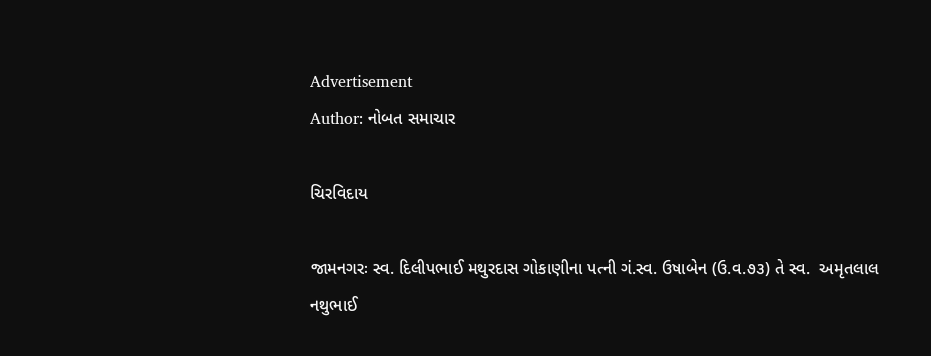Advertisement
Author: નોબત સમાચાર

ચિરવિદાય

જામનગરઃ સ્વ. દિલીપભાઈ મથુરદાસ ગોકાણીના પત્ની ગં.સ્વ. ઉષાબેન (ઉ.વ.૭૩) તે સ્વ.  અમૃતલાલ નથુભાઈ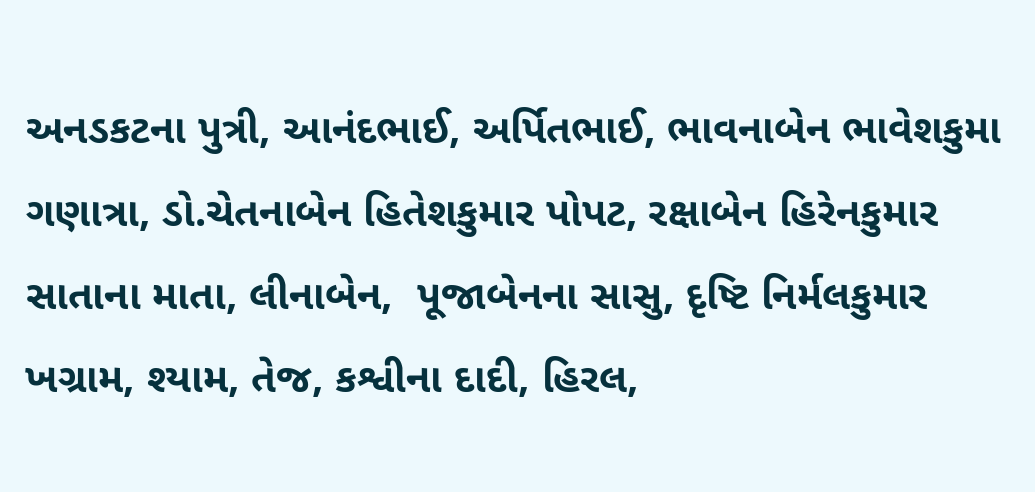અનડકટના પુત્રી, આનંદભાઈ, અર્પિતભાઈ, ભાવનાબેન ભાવેશકુમા  ગણાત્રા, ડો.ચેતનાબેન હિતેશકુમાર પોપટ, રક્ષાબેન હિરેનકુમાર સાતાના માતા, લીનાબેન,  પૂજાબેનના સાસુ, દૃષ્ટિ નિર્મલકુમાર ખગ્રામ, શ્યામ, તેજ, કશ્વીના દાદી, હિરલ,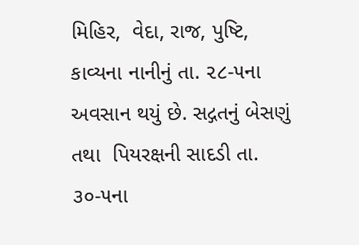મિહિર,  વેદા, રાજ, પુષ્ટિ, કાવ્યના નાનીનું તા. ૨૮-૫ના અવસાન થયું છે. સદ્ગતનું બેસણું તથા  પિયરક્ષની સાદડી તા. ૩૦-૫ના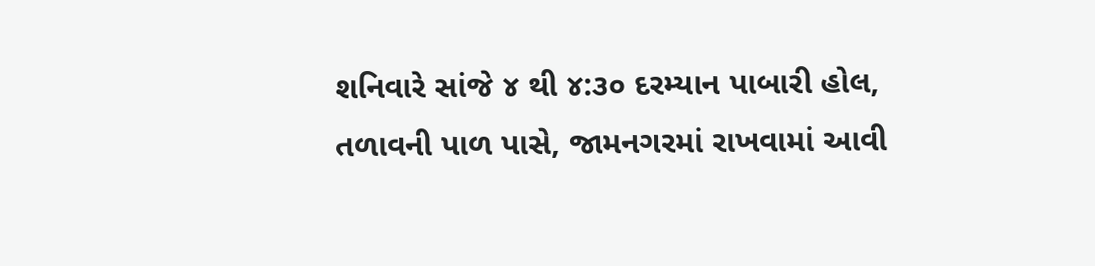શનિવારે સાંજે ૪ થી ૪:૩૦ દરમ્યાન પાબારી હોલ,  તળાવની પાળ પાસે, જામનગરમાં રાખવામાં આવી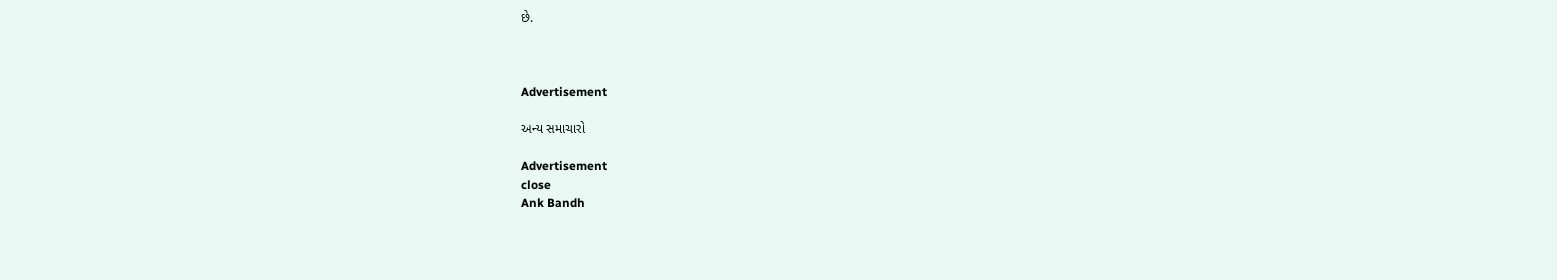છે.



Advertisement

અન્ય સમાચારો

Advertisement
close
Ank Bandh